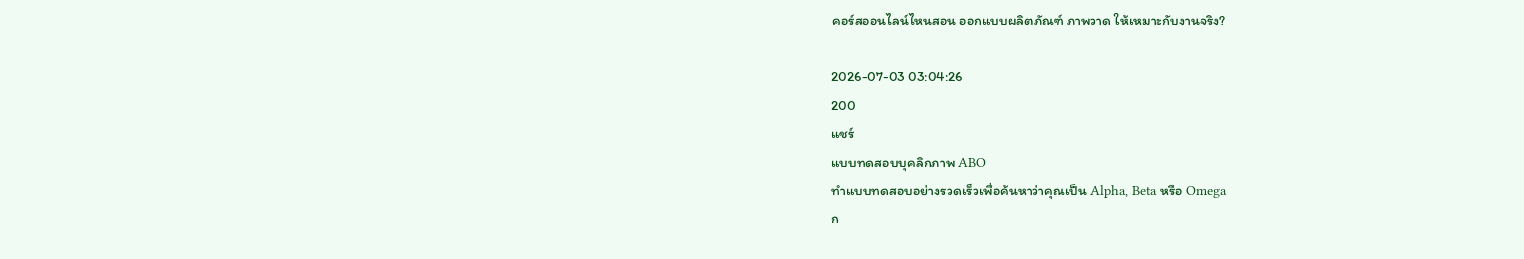คอร์สออนไลน์ไหนสอน ออกแบบผลิตภัณฑ์ ภาพวาด ให้เหมาะกับงานจริง?

2026-07-03 03:04:26
200
แชร์
แบบทดสอบบุคลิกภาพ ABO
ทำแบบทดสอบอย่างรวดเร็วเพื่อค้นหาว่าคุณเป็น Alpha, Beta หรือ Omega
ก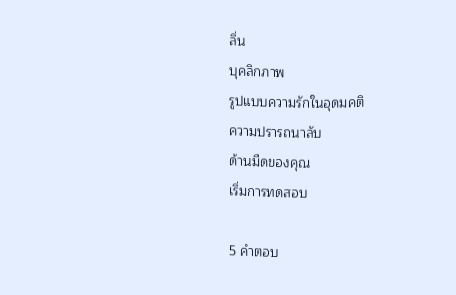ลิ่น
บุคลิกภาพ
รูปแบบความรักในอุดมคติ
ความปรารถนาลับ
ด้านมืดของคุณ
เริ่มการทดสอบ

5 คำตอบ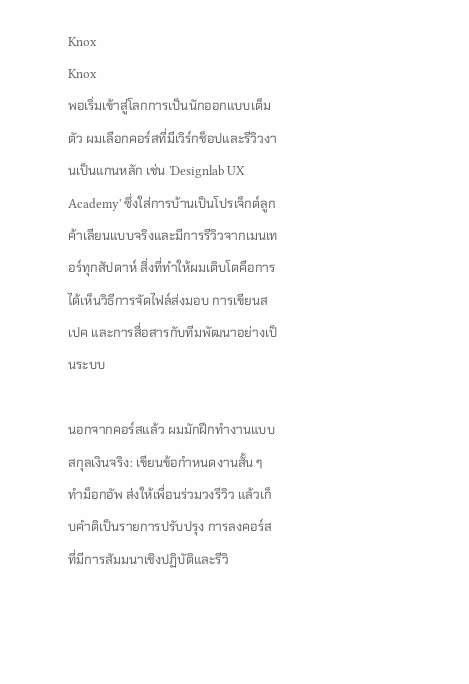Knox
Knox
พอเริ่มเข้าสู่โลกการเป็นนักออกแบบเต็มตัว ผมเลือกคอร์สที่มีเวิร์กช็อปและรีวิวงานเป็นแกนหลัก เช่น 'Designlab UX Academy' ซึ่งใส่การบ้านเป็นโปรเจ็กต์ลูกค้าเลียนแบบจริงและมีการรีวิวจากเมนเทอร์ทุกสัปดาห์ สิ่งที่ทำให้ผมเติบโตคือการได้เห็นวิธีการจัดไฟล์ส่งมอบ การเขียนสเปค และการสื่อสารกับทีมพัฒนาอย่างเป็นระบบ

นอกจากคอร์สแล้ว ผมมักฝึกทำงานแบบสกุลเงินจริง: เขียนข้อกำหนดงานสั้น ๆ ทำม็อกอัพ ส่งให้เพื่อนร่วมวงรีวิว แล้วเก็บคำติเป็นรายการปรับปรุง การลงคอร์สที่มีการสัมมนาเชิงปฏิบัติและรีวิ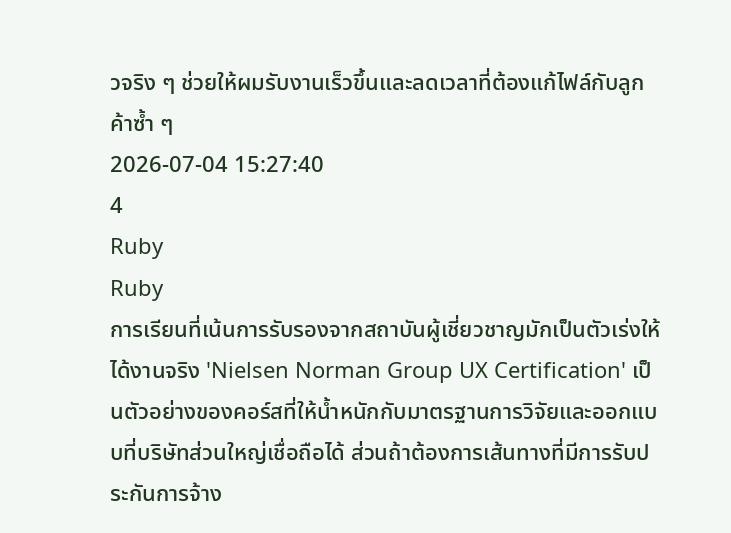วจริง ๆ ช่วยให้ผมรับงานเร็วขึ้นและลดเวลาที่ต้องแก้ไฟล์กับลูกค้าซ้ำ ๆ
2026-07-04 15:27:40
4
Ruby
Ruby
การเรียนที่เน้นการรับรองจากสถาบันผู้เชี่ยวชาญมักเป็นตัวเร่งให้ได้งานจริง 'Nielsen Norman Group UX Certification' เป็นตัวอย่างของคอร์สที่ให้น้ำหนักกับมาตรฐานการวิจัยและออกแบบที่บริษัทส่วนใหญ่เชื่อถือได้ ส่วนถ้าต้องการเส้นทางที่มีการรับประกันการจ้าง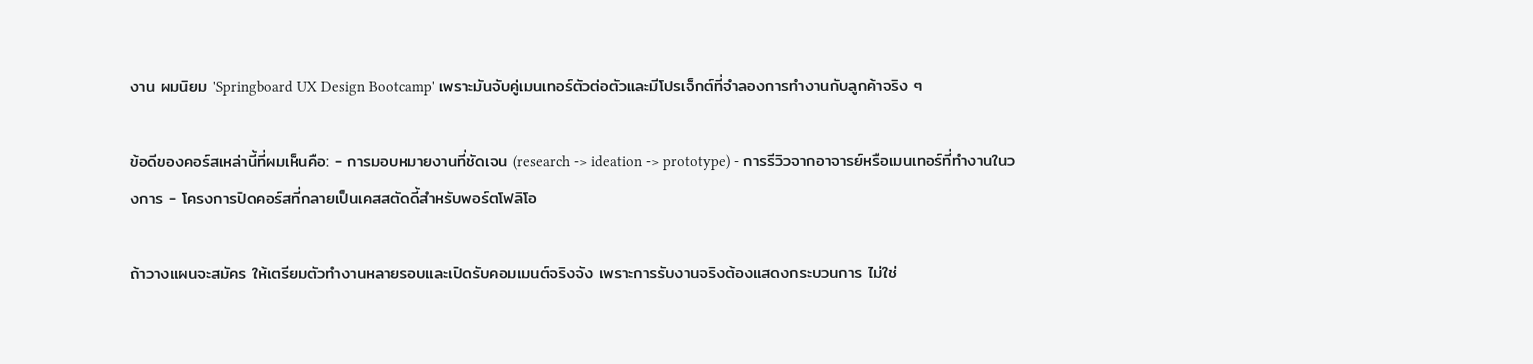งาน ผมนิยม 'Springboard UX Design Bootcamp' เพราะมันจับคู่เมนเทอร์ตัวต่อตัวและมีโปรเจ็กต์ที่จำลองการทำงานกับลูกค้าจริง ๆ

ข้อดีของคอร์สเหล่านี้ที่ผมเห็นคือ: - การมอบหมายงานที่ชัดเจน (research -> ideation -> prototype) - การรีวิวจากอาจารย์หรือเมนเทอร์ที่ทำงานในวงการ - โครงการปิดคอร์สที่กลายเป็นเคสสตัดดี้สำหรับพอร์ตโฟลิโอ

ถ้าวางแผนจะสมัคร ให้เตรียมตัวทำงานหลายรอบและเปิดรับคอมเมนต์จริงจัง เพราะการรับงานจริงต้องแสดงกระบวนการ ไม่ใช่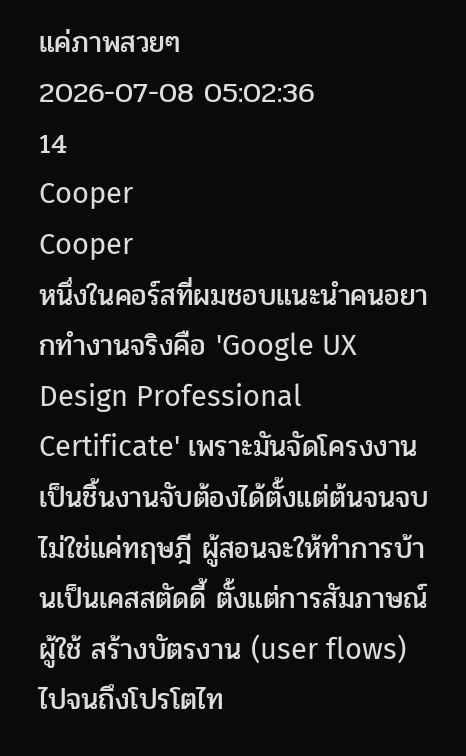แค่ภาพสวยๆ
2026-07-08 05:02:36
14
Cooper
Cooper
หนึ่งในคอร์สที่ผมชอบแนะนำคนอยากทำงานจริงคือ 'Google UX Design Professional Certificate' เพราะมันจัดโครงงานเป็นชิ้นงานจับต้องได้ตั้งแต่ต้นจนจบ ไม่ใช่แค่ทฤษฎี ผู้สอนจะให้ทำการบ้านเป็นเคสสตัดดี้ ตั้งแต่การสัมภาษณ์ผู้ใช้ สร้างบัตรงาน (user flows) ไปจนถึงโปรโตไท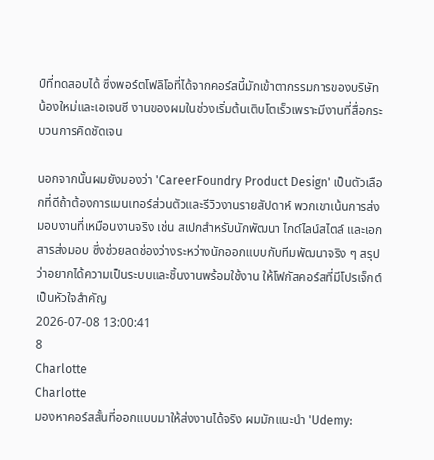ป์ที่ทดสอบได้ ซึ่งพอร์ตโฟลิโอที่ได้จากคอร์สนี้มักเข้าตากรรมการของบริษัทน้องใหม่และเอเจนซี งานของผมในช่วงเริ่มต้นเติบโตเร็วเพราะมีงานที่สื่อกระบวนการคิดชัดเจน

นอกจากนั้นผมยังมองว่า 'CareerFoundry Product Design' เป็นตัวเลือกที่ดีถ้าต้องการเมนเทอร์ส่วนตัวและรีวิวงานรายสัปดาห์ พวกเขาเน้นการส่งมอบงานที่เหมือนงานจริง เช่น สเปกสำหรับนักพัฒนา ไกด์ไลน์สไตล์ และเอกสารส่งมอบ ซึ่งช่วยลดช่องว่างระหว่างนักออกแบบกับทีมพัฒนาจริง ๆ สรุปว่าอยากได้ความเป็นระบบและชิ้นงานพร้อมใช้งาน ให้โฟกัสคอร์สที่มีโปรเจ็กต์เป็นหัวใจสำคัญ
2026-07-08 13:00:41
8
Charlotte
Charlotte
มองหาคอร์สสั้นที่ออกแบบมาให้ส่งงานได้จริง ผมมักแนะนำ 'Udemy: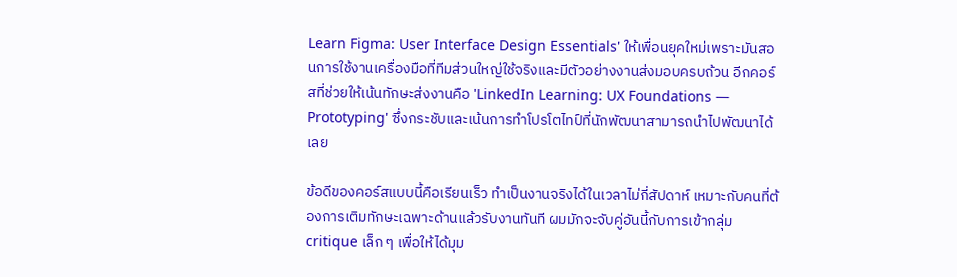Learn Figma: User Interface Design Essentials' ให้เพื่อนยุคใหม่เพราะมันสอนการใช้งานเครื่องมือที่ทีมส่วนใหญ่ใช้จริงและมีตัวอย่างงานส่งมอบครบถ้วน อีกคอร์สที่ช่วยให้เน้นทักษะส่งงานคือ 'LinkedIn Learning: UX Foundations — Prototyping' ซึ่งกระชับและเน้นการทำโปรโตไทป์ที่นักพัฒนาสามารถนำไปพัฒนาได้เลย

ข้อดีของคอร์สแบบนี้คือเรียนเร็ว ทำเป็นงานจริงได้ในเวลาไม่กี่สัปดาห์ เหมาะกับคนที่ต้องการเติมทักษะเฉพาะด้านแล้วรับงานทันที ผมมักจะจับคู่อันนี้กับการเข้ากลุ่ม critique เล็ก ๆ เพื่อให้ได้มุม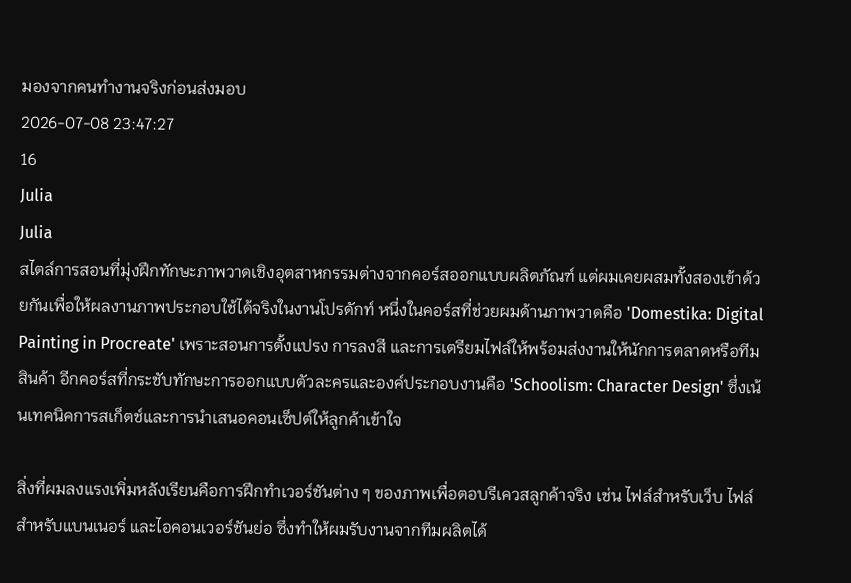มองจากคนทำงานจริงก่อนส่งมอบ
2026-07-08 23:47:27
16
Julia
Julia
สไตล์การสอนที่มุ่งฝึกทักษะภาพวาดเชิงอุตสาหกรรมต่างจากคอร์สออกแบบผลิตภัณฑ์ แต่ผมเคยผสมทั้งสองเข้าด้วยกันเพื่อให้ผลงานภาพประกอบใช้ได้จริงในงานโปรดักท์ หนึ่งในคอร์สที่ช่วยผมด้านภาพวาดคือ 'Domestika: Digital Painting in Procreate' เพราะสอนการตั้งแปรง การลงสี และการเตรียมไฟล์ให้พร้อมส่งงานให้นักการตลาดหรือทีมสินค้า อีกคอร์สที่กระชับทักษะการออกแบบตัวละครและองค์ประกอบงานคือ 'Schoolism: Character Design' ซึ่งเน้นเทคนิคการสเก็ตช์และการนำเสนอคอนเซ็ปต์ให้ลูกค้าเข้าใจ

สิ่งที่ผมลงแรงเพิ่มหลังเรียนคือการฝึกทำเวอร์ชันต่าง ๆ ของภาพเพื่อตอบรีเควสลูกค้าจริง เช่น ไฟล์สำหรับเว็บ ไฟล์สำหรับแบนเนอร์ และไอคอนเวอร์ชันย่อ ซึ่งทำให้ผมรับงานจากทีมผลิตได้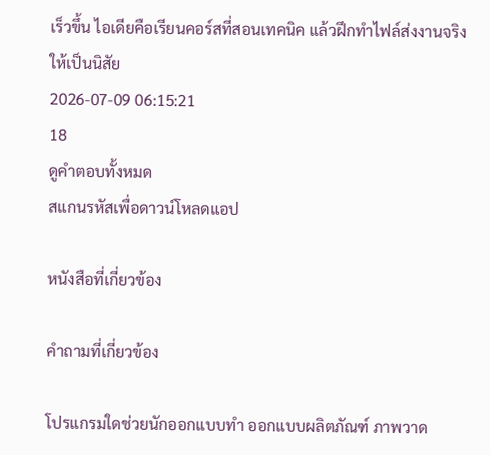เร็วขึ้น ไอเดียคือเรียนคอร์สที่สอนเทคนิค แล้วฝึกทำไฟล์ส่งงานจริงให้เป็นนิสัย
2026-07-09 06:15:21
18
ดูคำตอบทั้งหมด
สแกนรหัสเพื่อดาวน์โหลดแอป

หนังสือที่เกี่ยวข้อง

คำถามที่เกี่ยวข้อง

โปรแกรมใดช่วยนักออกแบบทำ ออกแบบผลิตภัณฑ์ ภาพวาด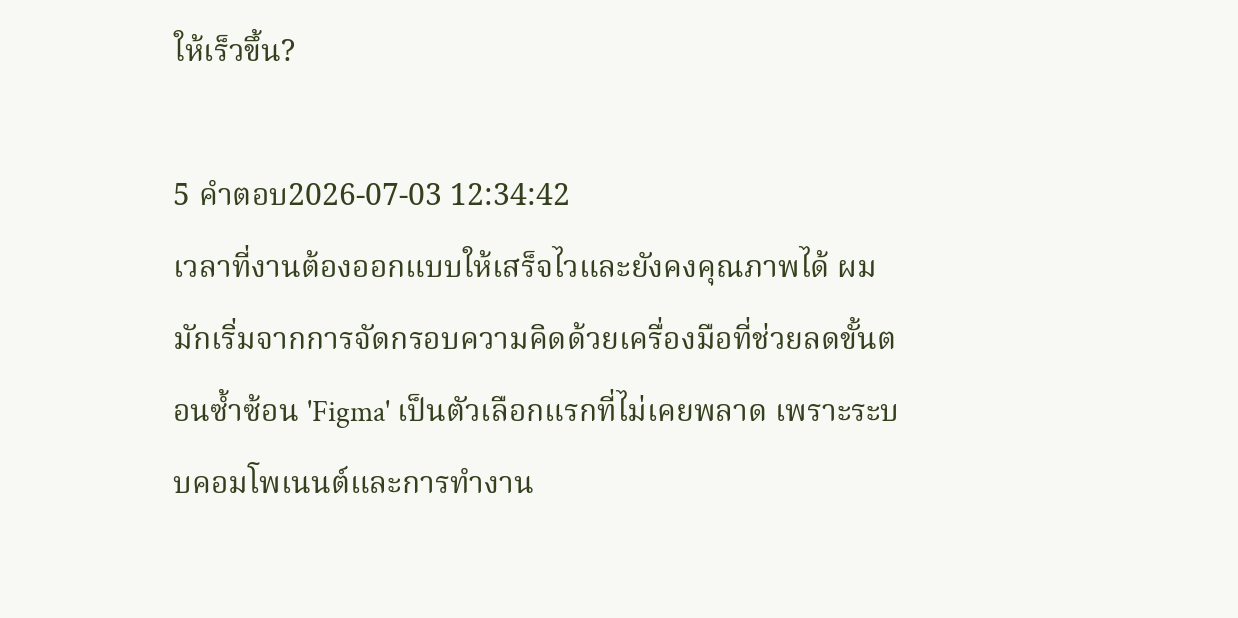ให้เร็วขึ้น?

5 คำตอบ2026-07-03 12:34:42
เวลาที่งานต้องออกแบบให้เสร็จไวและยังคงคุณภาพได้ ผมมักเริ่มจากการจัดกรอบความคิดด้วยเครื่องมือที่ช่วยลดขั้นตอนซ้ำซ้อน 'Figma' เป็นตัวเลือกแรกที่ไม่เคยพลาด เพราะระบบคอมโพเนนต์และการทำงาน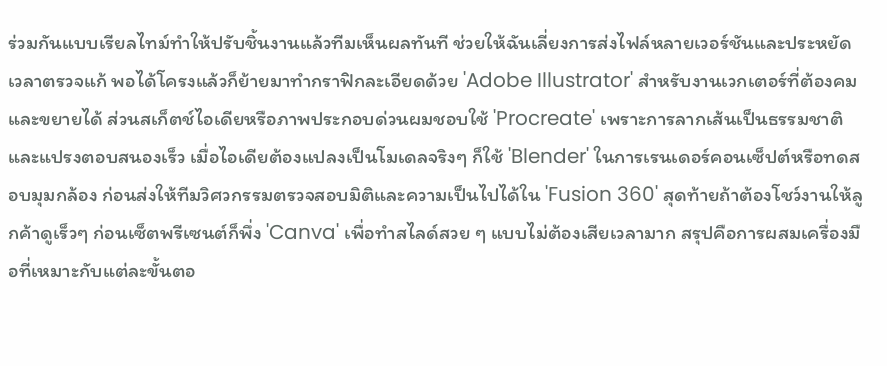ร่วมกันแบบเรียลไทม์ทำให้ปรับชิ้นงานแล้วทีมเห็นผลทันที ช่วยให้ฉันเลี่ยงการส่งไฟล์หลายเวอร์ชันและประหยัดเวลาตรวจแก้ พอได้โครงแล้วก็ย้ายมาทำกราฟิกละเอียดด้วย 'Adobe Illustrator' สำหรับงานเวกเตอร์ที่ต้องคมและขยายได้ ส่วนสเก็ตช์ไอเดียหรือภาพประกอบด่วนผมชอบใช้ 'Procreate' เพราะการลากเส้นเป็นธรรมชาติและแปรงตอบสนองเร็ว เมื่อไอเดียต้องแปลงเป็นโมเดลจริงๆ ก็ใช้ 'Blender' ในการเรนเดอร์คอนเซ็ปต์หรือทดสอบมุมกล้อง ก่อนส่งให้ทีมวิศวกรรมตรวจสอบมิติและความเป็นไปได้ใน 'Fusion 360' สุดท้ายถ้าต้องโชว์งานให้ลูกค้าดูเร็วๆ ก่อนเซ็ตพรีเซนต์ก็พึ่ง 'Canva' เพื่อทำสไลด์สวย ๆ แบบไม่ต้องเสียเวลามาก สรุปคือการผสมเครื่องมือที่เหมาะกับแต่ละขั้นตอ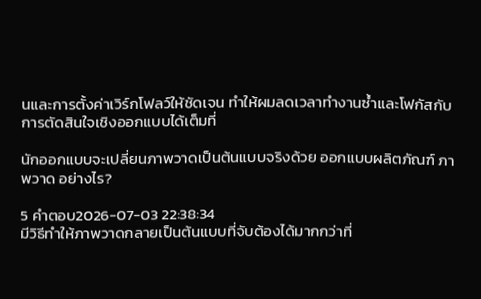นและการตั้งค่าเวิร์กโฟลว์ให้ชัดเจน ทำให้ผมลดเวลาทำงานซ้ำและโฟกัสกับการตัดสินใจเชิงออกแบบได้เต็มที่

นักออกแบบจะเปลี่ยนภาพวาดเป็นต้นแบบจริงด้วย ออกแบบผลิตภัณฑ์ ภาพวาด อย่างไร?

5 คำตอบ2026-07-03 22:38:34
มีวิธีทำให้ภาพวาดกลายเป็นต้นแบบที่จับต้องได้มากกว่าที่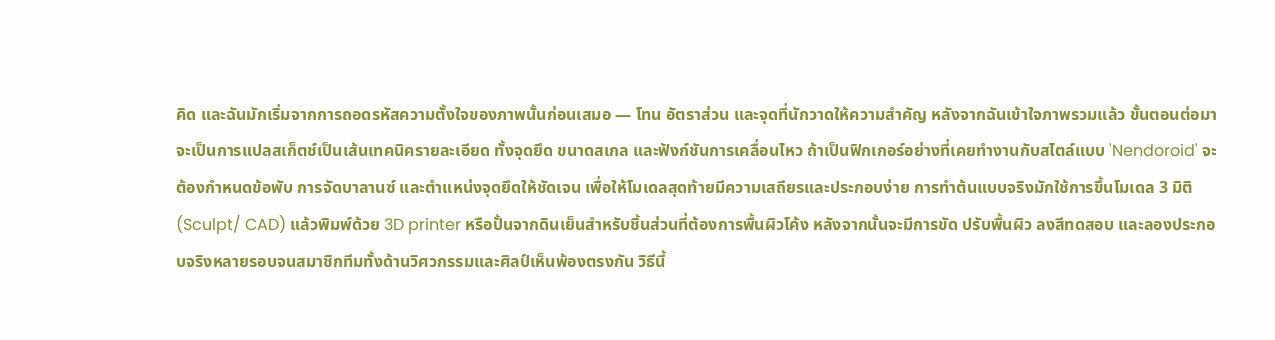คิด และฉันมักเริ่มจากการถอดรหัสความตั้งใจของภาพนั้นก่อนเสมอ — โทน อัตราส่วน และจุดที่นักวาดให้ความสำคัญ หลังจากฉันเข้าใจภาพรวมแล้ว ขั้นตอนต่อมาจะเป็นการแปลสเก็ตช์เป็นเส้นเทคนิครายละเอียด ทั้งจุดยึด ขนาดสเกล และฟังก์ชันการเคลื่อนไหว ถ้าเป็นฟิกเกอร์อย่างที่เคยทำงานกับสไตล์แบบ 'Nendoroid' จะต้องกำหนดข้อพับ การจัดบาลานซ์ และตำแหน่งจุดยึดให้ชัดเจน เพื่อให้โมเดลสุดท้ายมีความเสถียรและประกอบง่าย การทำต้นแบบจริงมักใช้การขึ้นโมเดล 3 มิติ (Sculpt/ CAD) แล้วพิมพ์ด้วย 3D printer หรือปั้นจากดินเย็นสำหรับชิ้นส่วนที่ต้องการพื้นผิวโค้ง หลังจากนั้นจะมีการขัด ปรับพื้นผิว ลงสีทดสอบ และลองประกอบจริงหลายรอบจนสมาชิกทีมทั้งด้านวิศวกรรมและศิลป์เห็นพ้องตรงกัน วิธีนี้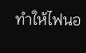ทำให้ไฟนอ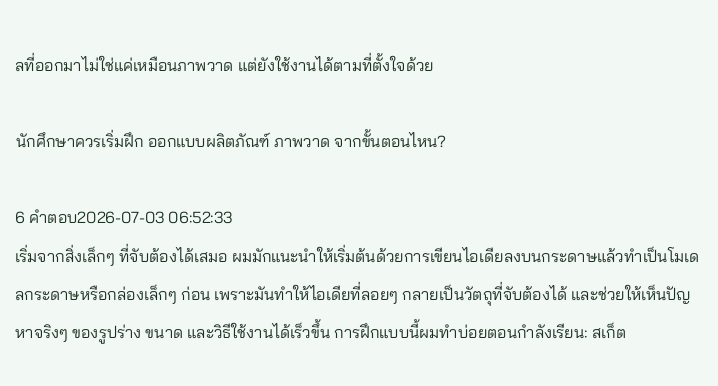ลที่ออกมาไม่ใช่แค่เหมือนภาพวาด แต่ยังใช้งานได้ตามที่ตั้งใจด้วย

นักศึกษาควรเริ่มฝึก ออกแบบผลิตภัณฑ์ ภาพวาด จากขั้นตอนไหน?

6 คำตอบ2026-07-03 06:52:33
เริ่มจากสิ่งเล็กๆ ที่จับต้องได้เสมอ ผมมักแนะนำให้เริ่มต้นด้วยการเขียนไอเดียลงบนกระดาษแล้วทำเป็นโมเดลกระดาษหรือกล่องเล็กๆ ก่อน เพราะมันทำให้ไอเดียที่ลอยๆ กลายเป็นวัตถุที่จับต้องได้ และช่วยให้เห็นปัญหาจริงๆ ของรูปร่าง ขนาด และวิธีใช้งานได้เร็วขึ้น การฝึกแบบนี้ผมทำบ่อยตอนกำลังเรียน: สเก็ต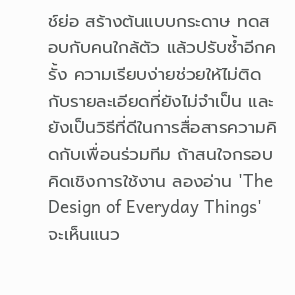ช์ย่อ สร้างต้นแบบกระดาษ ทดสอบกับคนใกล้ตัว แล้วปรับซ้ำอีกครั้ง ความเรียบง่ายช่วยให้ไม่ติดกับรายละเอียดที่ยังไม่จำเป็น และยังเป็นวิธีที่ดีในการสื่อสารความคิดกับเพื่อนร่วมทีม ถ้าสนใจกรอบคิดเชิงการใช้งาน ลองอ่าน 'The Design of Everyday Things' จะเห็นแนว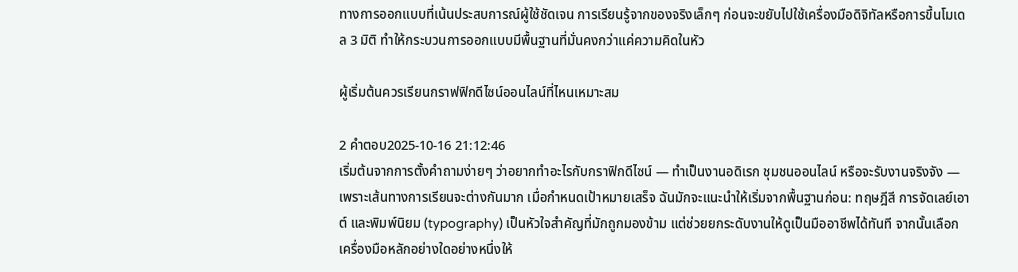ทางการออกแบบที่เน้นประสบการณ์ผู้ใช้ชัดเจน การเรียนรู้จากของจริงเล็กๆ ก่อนจะขยับไปใช้เครื่องมือดิจิทัลหรือการขึ้นโมเดล 3 มิติ ทำให้กระบวนการออกแบบมีพื้นฐานที่มั่นคงกว่าแค่ความคิดในหัว

ผู้เริ่มต้นควรเรียนกราฟฟิกดีไซน์ออนไลน์ที่ไหนเหมาะสม

2 คำตอบ2025-10-16 21:12:46
เริ่มต้นจากการตั้งคำถามง่ายๆ ว่าอยากทำอะไรกับกราฟิกดีไซน์ — ทำเป็นงานอดิเรก ชุมชนออนไลน์ หรือจะรับงานจริงจัง — เพราะเส้นทางการเรียนจะต่างกันมาก เมื่อกำหนดเป้าหมายเสร็จ ฉันมักจะแนะนำให้เริ่มจากพื้นฐานก่อน: ทฤษฎีสี การจัดเลย์เอาต์ และพิมพ์นิยม (typography) เป็นหัวใจสำคัญที่มักถูกมองข้าม แต่ช่วยยกระดับงานให้ดูเป็นมืออาชีพได้ทันที จากนั้นเลือกเครื่องมือหลักอย่างใดอย่างหนึ่งให้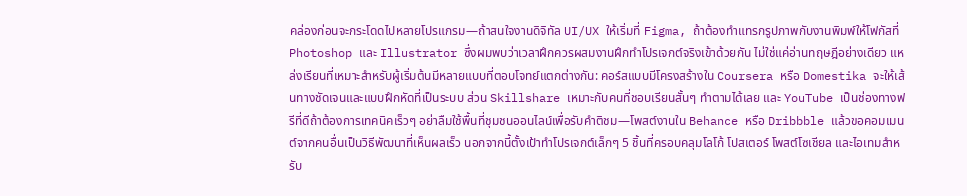คล่องก่อนจะกระโดดไปหลายโปรแกรม—ถ้าสนใจงานดิจิทัล UI/UX ให้เริ่มที่ Figma, ถ้าต้องทำแทรกรูปภาพกับงานพิมพ์ให้โฟกัสที่ Photoshop และ Illustrator ซึ่งผมพบว่าเวลาฝึกควรผสมงานฝึกทำโปรเจกต์จริงเข้าด้วยกัน ไม่ใช่แค่อ่านทฤษฎีอย่างเดียว แหล่งเรียนที่เหมาะสำหรับผู้เริ่มต้นมีหลายแบบที่ตอบโจทย์แตกต่างกัน: คอร์สแบบมีโครงสร้างใน Coursera หรือ Domestika จะให้เส้นทางชัดเจนและแบบฝึกหัดที่เป็นระบบ ส่วน Skillshare เหมาะกับคนที่ชอบเรียนสั้นๆ ทำตามได้เลย และ YouTube เป็นช่องทางฟรีที่ดีถ้าต้องการเทคนิคเร็วๆ อย่าลืมใช้พื้นที่ชุมชนออนไลน์เพื่อรับคำติชม—โพสต์งานใน Behance หรือ Dribbble แล้วขอคอมเมนต์จากคนอื่นเป็นวิธีพัฒนาที่เห็นผลเร็ว นอกจากนี้ตั้งเป้าทำโปรเจกต์เล็กๆ 5 ชิ้นที่ครอบคลุมโลโก้ โปสเตอร์ โพสต์โซเชียล และไอเทมสำหรับ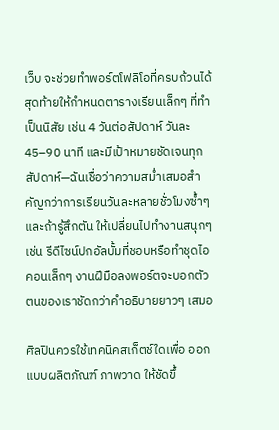เว็บ จะช่วยทำพอร์ตโฟลิโอที่ครบถ้วนได้ สุดท้ายให้กำหนดตารางเรียนเล็กๆ ที่ทำเป็นนิสัย เช่น 4 วันต่อสัปดาห์ วันละ 45–90 นาที และมีเป้าหมายชัดเจนทุกสัปดาห์—ฉันเชื่อว่าความสม่ำเสมอสำคัญกว่าการเรียนวันละหลายชั่วโมงซ้ำๆ และถ้ารู้สึกตัน ให้เปลี่ยนไปทำงานสนุกๆ เช่น รีดีไซน์ปกอัลบั้มที่ชอบหรือทำชุดไอคอนเล็กๆ งานฝีมือลงพอร์ตจะบอกตัวตนของเราชัดกว่าคำอธิบายยาวๆ เสมอ

ศิลปินควรใช้เทคนิคสเก็ตช์ใดเพื่อ ออกแบบผลิตภัณฑ์ ภาพวาด ให้ชัดขึ้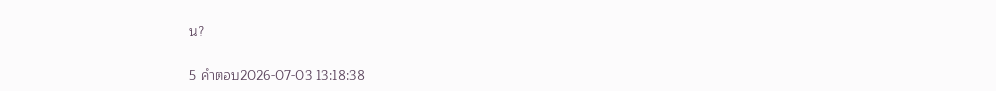น?

5 คำตอบ2026-07-03 13:18:38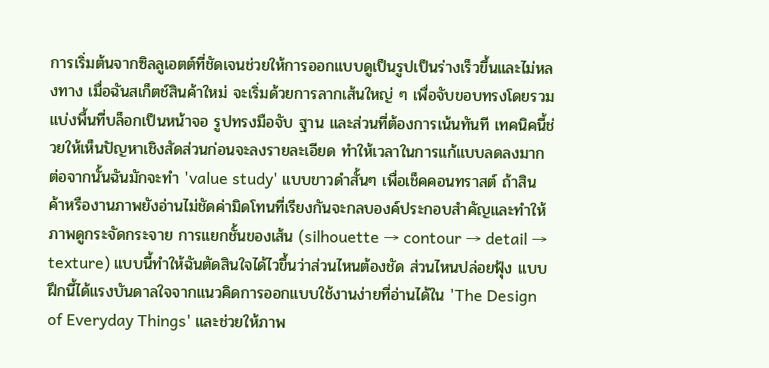การเริ่มต้นจากซิลลูเอตต์ที่ชัดเจนช่วยให้การออกแบบดูเป็นรูปเป็นร่างเร็วขึ้นและไม่หลงทาง เมื่อฉันสเก็ตช์สินค้าใหม่ จะเริ่มด้วยการลากเส้นใหญ่ ๆ เพื่อจับขอบทรงโดยรวม แบ่งพื้นที่บล็อกเป็นหน้าจอ รูปทรงมือจับ ฐาน และส่วนที่ต้องการเน้นทันที เทคนิคนี้ช่วยให้เห็นปัญหาเชิงสัดส่วนก่อนจะลงรายละเอียด ทำให้เวลาในการแก้แบบลดลงมาก ต่อจากนั้นฉันมักจะทำ 'value study' แบบขาวดำสั้นๆ เพื่อเช็คคอนทราสต์ ถ้าสินค้าหรืองานภาพยังอ่านไม่ชัดค่ามิดโทนที่เรียงกันจะกลบองค์ประกอบสำคัญและทำให้ภาพดูกระจัดกระจาย การแยกชั้นของเส้น (silhouette → contour → detail → texture) แบบนี้ทำให้ฉันตัดสินใจได้ไวขึ้นว่าส่วนไหนต้องชัด ส่วนไหนปล่อยฟุ้ง แบบฝึกนี้ได้แรงบันดาลใจจากแนวคิดการออกแบบใช้งานง่ายที่อ่านได้ใน 'The Design of Everyday Things' และช่วยให้ภาพ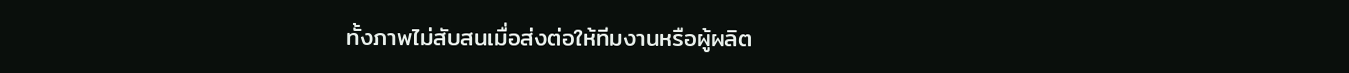ทั้งภาพไม่สับสนเมื่อส่งต่อให้ทีมงานหรือผู้ผลิต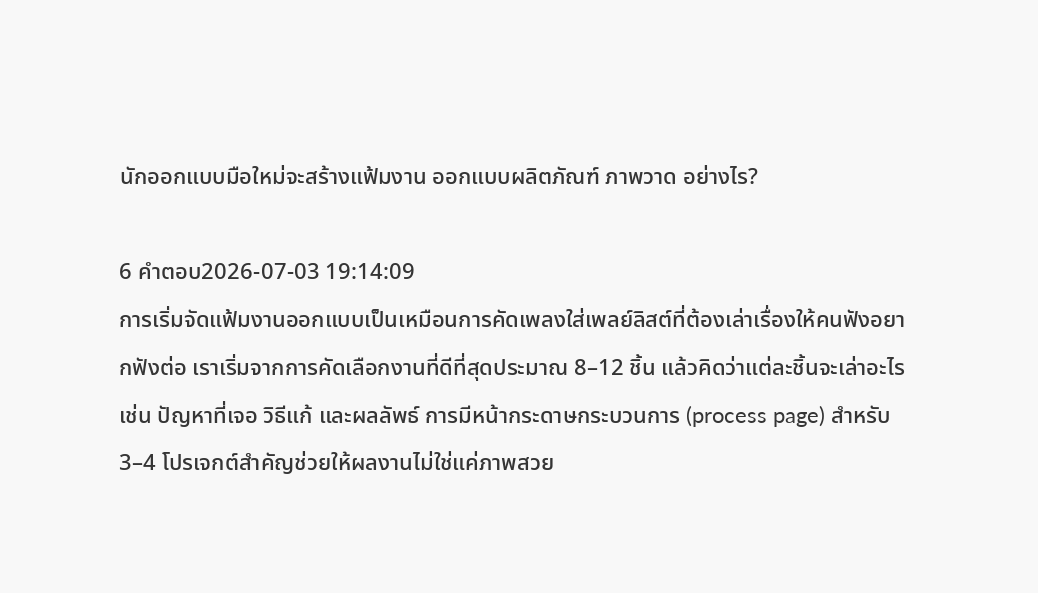นักออกแบบมือใหม่จะสร้างแฟ้มงาน ออกแบบผลิตภัณฑ์ ภาพวาด อย่างไร?

6 คำตอบ2026-07-03 19:14:09
การเริ่มจัดแฟ้มงานออกแบบเป็นเหมือนการคัดเพลงใส่เพลย์ลิสต์ที่ต้องเล่าเรื่องให้คนฟังอยากฟังต่อ เราเริ่มจากการคัดเลือกงานที่ดีที่สุดประมาณ 8–12 ชิ้น แล้วคิดว่าแต่ละชิ้นจะเล่าอะไร เช่น ปัญหาที่เจอ วิธีแก้ และผลลัพธ์ การมีหน้ากระดาษกระบวนการ (process page) สำหรับ 3–4 โปรเจกต์สำคัญช่วยให้ผลงานไม่ใช่แค่ภาพสวย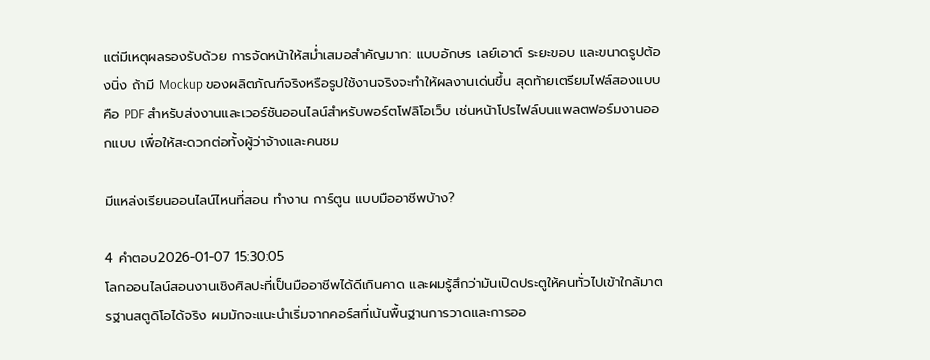แต่มีเหตุผลรองรับด้วย การจัดหน้าให้สม่ำเสมอสำคัญมาก: แบบอักษร เลย์เอาต์ ระยะขอบ และขนาดรูปต้องนิ่ง ถ้ามี Mockup ของผลิตภัณฑ์จริงหรือรูปใช้งานจริงจะทำให้ผลงานเด่นขึ้น สุดท้ายเตรียมไฟล์สองแบบคือ PDF สำหรับส่งงานและเวอร์ชันออนไลน์สำหรับพอร์ตโฟลิโอเว็บ เช่นหน้าโปรไฟล์บนแพลตฟอร์มงานออกแบบ เพื่อให้สะดวกต่อทั้งผู้ว่าจ้างและคนชม

มีแหล่งเรียนออนไลน์ไหนที่สอน ทำงาน การ์ตูน แบบมืออาชีพบ้าง?

4 คำตอบ2026-01-07 15:30:05
โลกออนไลน์สอนงานเชิงศิลปะที่เป็นมืออาชีพได้ดีเกินคาด และผมรู้สึกว่ามันเปิดประตูให้คนทั่วไปเข้าใกล้มาตรฐานสตูดิโอได้จริง ผมมักจะแนะนำเริ่มจากคอร์สที่เน้นพื้นฐานการวาดและการออ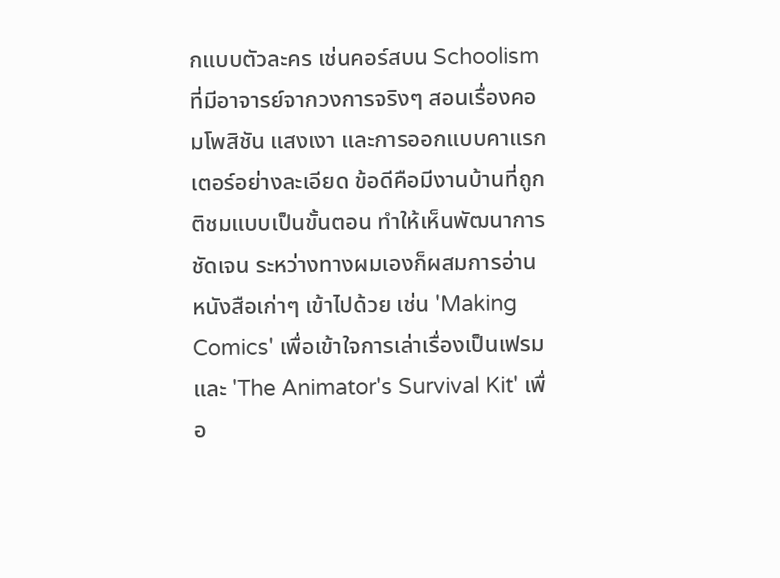กแบบตัวละคร เช่นคอร์สบน Schoolism ที่มีอาจารย์จากวงการจริงๆ สอนเรื่องคอมโพสิชัน แสงเงา และการออกแบบคาแรกเตอร์อย่างละเอียด ข้อดีคือมีงานบ้านที่ถูกติชมแบบเป็นขั้นตอน ทำให้เห็นพัฒนาการชัดเจน ระหว่างทางผมเองก็ผสมการอ่านหนังสือเก่าๆ เข้าไปด้วย เช่น 'Making Comics' เพื่อเข้าใจการเล่าเรื่องเป็นเฟรม และ 'The Animator's Survival Kit' เพื่อ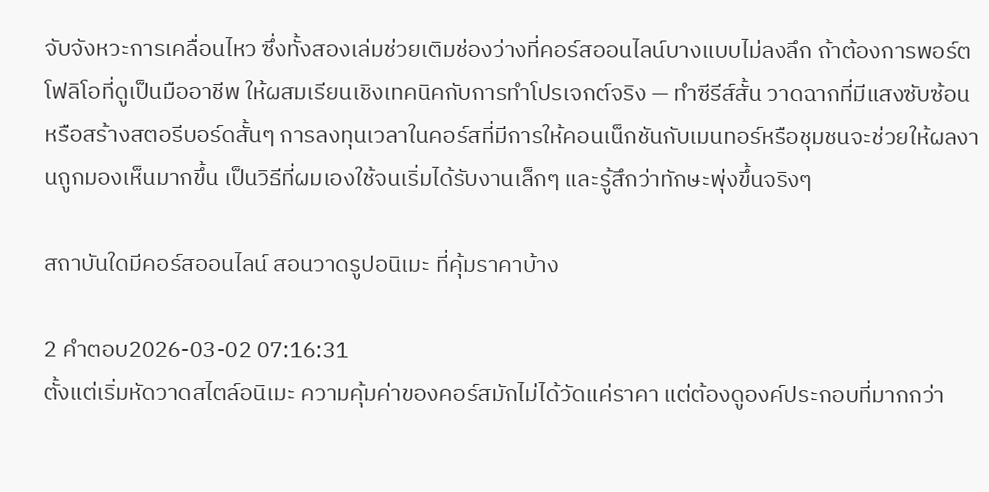จับจังหวะการเคลื่อนไหว ซึ่งทั้งสองเล่มช่วยเติมช่องว่างที่คอร์สออนไลน์บางแบบไม่ลงลึก ถ้าต้องการพอร์ตโฟลิโอที่ดูเป็นมืออาชีพ ให้ผสมเรียนเชิงเทคนิคกับการทำโปรเจกต์จริง — ทำซีรีส์สั้น วาดฉากที่มีแสงซับซ้อน หรือสร้างสตอรีบอร์ดสั้นๆ การลงทุนเวลาในคอร์สที่มีการให้คอนเน็กชันกับเมนทอร์หรือชุมชนจะช่วยให้ผลงานถูกมองเห็นมากขึ้น เป็นวิธีที่ผมเองใช้จนเริ่มได้รับงานเล็กๆ และรู้สึกว่าทักษะพุ่งขึ้นจริงๆ

สถาบันใดมีคอร์สออนไลน์ สอนวาดรูปอนิเมะ ที่คุ้มราคาบ้าง

2 คำตอบ2026-03-02 07:16:31
ตั้งแต่เริ่มหัดวาดสไตล์อนิเมะ ความคุ้มค่าของคอร์สมักไม่ได้วัดแค่ราคา แต่ต้องดูองค์ประกอบที่มากกว่า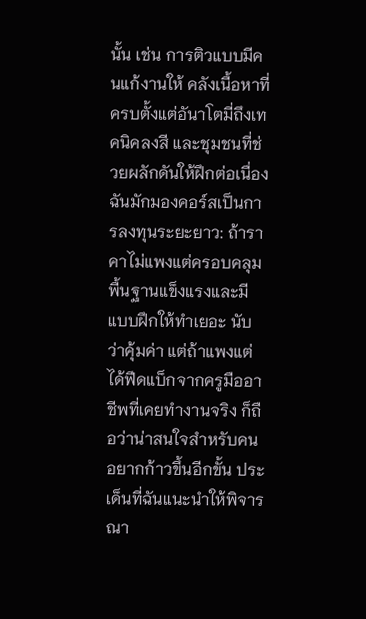นั้น เช่น การติวแบบมีคนแก้งานให้ คลังเนื้อหาที่ครบตั้งแต่อันาโตมี่ถึงเทคนิคลงสี และชุมชนที่ช่วยผลักดันให้ฝึกต่อเนื่อง ฉันมักมองคอร์สเป็นการลงทุนระยะยาว: ถ้าราคาไม่แพงแต่ครอบคลุมพื้นฐานแข็งแรงและมีแบบฝึกให้ทำเยอะ นับว่าคุ้มค่า แต่ถ้าแพงแต่ได้ฟีดแบ็กจากครูมืออาชีพที่เคยทำงานจริง ก็ถือว่าน่าสนใจสำหรับคนอยากก้าวขึ้นอีกขั้น ประเด็นที่ฉันแนะนำให้พิจารณา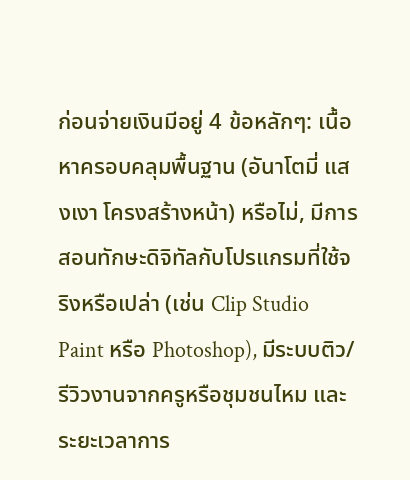ก่อนจ่ายเงินมีอยู่ 4 ข้อหลักๆ: เนื้อหาครอบคลุมพื้นฐาน (อันาโตมี่ แสงเงา โครงสร้างหน้า) หรือไม่, มีการสอนทักษะดิจิทัลกับโปรแกรมที่ใช้จริงหรือเปล่า (เช่น Clip Studio Paint หรือ Photoshop), มีระบบติว/รีวิวงานจากครูหรือชุมชนไหม และระยะเวลาการ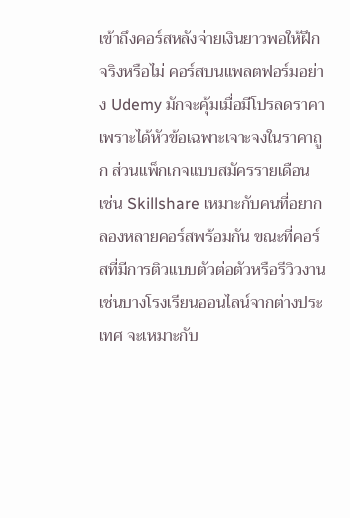เข้าถึงคอร์สหลังจ่ายเงินยาวพอให้ฝึกจริงหรือไม่ คอร์สบนแพลตฟอร์มอย่าง Udemy มักจะคุ้มเมื่อมีโปรลดราคา เพราะได้หัวข้อเฉพาะเจาะจงในราคาถูก ส่วนแพ็กเกจแบบสมัครรายเดือน เช่น Skillshare เหมาะกับคนที่อยากลองหลายคอร์สพร้อมกัน ขณะที่คอร์สที่มีการติวแบบตัวต่อตัวหรือรีวิวงาน เช่นบางโรงเรียนออนไลน์จากต่างประเทศ จะเหมาะกับ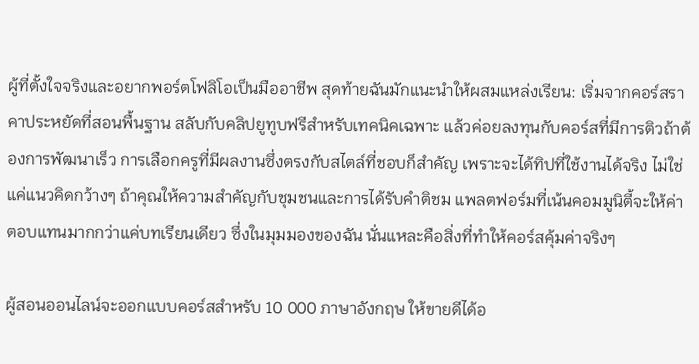ผู้ที่ตั้งใจจริงและอยากพอร์ตโฟลิโอเป็นมืออาชีพ สุดท้ายฉันมักแนะนำให้ผสมแหล่งเรียน: เริ่มจากคอร์สราคาประหยัดที่สอนพื้นฐาน สลับกับคลิปยูทูบฟรีสำหรับเทคนิคเฉพาะ แล้วค่อยลงทุนกับคอร์สที่มีการติวถ้าต้องการพัฒนาเร็ว การเลือกครูที่มีผลงานซึ่งตรงกับสไตล์ที่ชอบก็สำคัญ เพราะจะได้ทิปที่ใช้งานได้จริง ไม่ใช่แค่แนวคิดกว้างๆ ถ้าคุณให้ความสำคัญกับชุมชนและการได้รับคำติชม แพลตฟอร์มที่เน้นคอมมูนิตี้จะให้ค่าตอบแทนมากกว่าแค่บทเรียนเดียว ซึ่งในมุมมองของฉัน นั่นแหละคือสิ่งที่ทำให้คอร์สคุ้มค่าจริงๆ

ผู้สอนออนไลน์จะออกแบบคอร์สสำหรับ 10 000 ภาษาอังกฤษ ให้ขายดีได้อ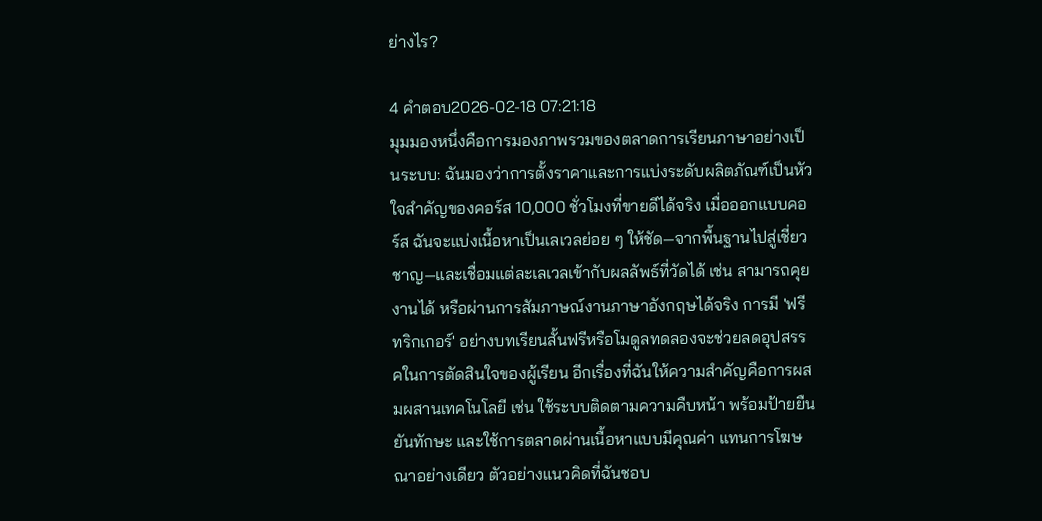ย่างไร?

4 คำตอบ2026-02-18 07:21:18
มุมมองหนึ่งคือการมองภาพรวมของตลาดการเรียนภาษาอย่างเป็นระบบ: ฉันมองว่าการตั้งราคาและการแบ่งระดับผลิตภัณฑ์เป็นหัวใจสำคัญของคอร์ส 10,000 ชั่วโมงที่ขายดีได้จริง เมื่อออกแบบคอร์ส ฉันจะแบ่งเนื้อหาเป็นเลเวลย่อย ๆ ให้ชัด—จากพื้นฐานไปสู่เชี่ยวชาญ—และเชื่อมแต่ละเลเวลเข้ากับผลลัพธ์ที่วัดได้ เช่น สามารถคุยงานได้ หรือผ่านการสัมภาษณ์งานภาษาอังกฤษได้จริง การมี 'ฟรีทริกเกอร์' อย่างบทเรียนสั้นฟรีหรือโมดูลทดลองจะช่วยลดอุปสรรคในการตัดสินใจของผู้เรียน อีกเรื่องที่ฉันให้ความสำคัญคือการผสมผสานเทคโนโลยี เช่น ใช้ระบบติดตามความคืบหน้า พร้อมป้ายยืนยันทักษะ และใช้การตลาดผ่านเนื้อหาแบบมีคุณค่า แทนการโฆษณาอย่างเดียว ตัวอย่างแนวคิดที่ฉันชอบ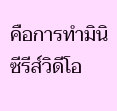คือการทำมินิซีรีส์วิดีโอ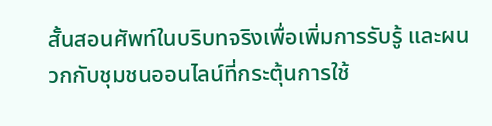สั้นสอนศัพท์ในบริบทจริงเพื่อเพิ่มการรับรู้ และผนวกกับชุมชนออนไลน์ที่กระตุ้นการใช้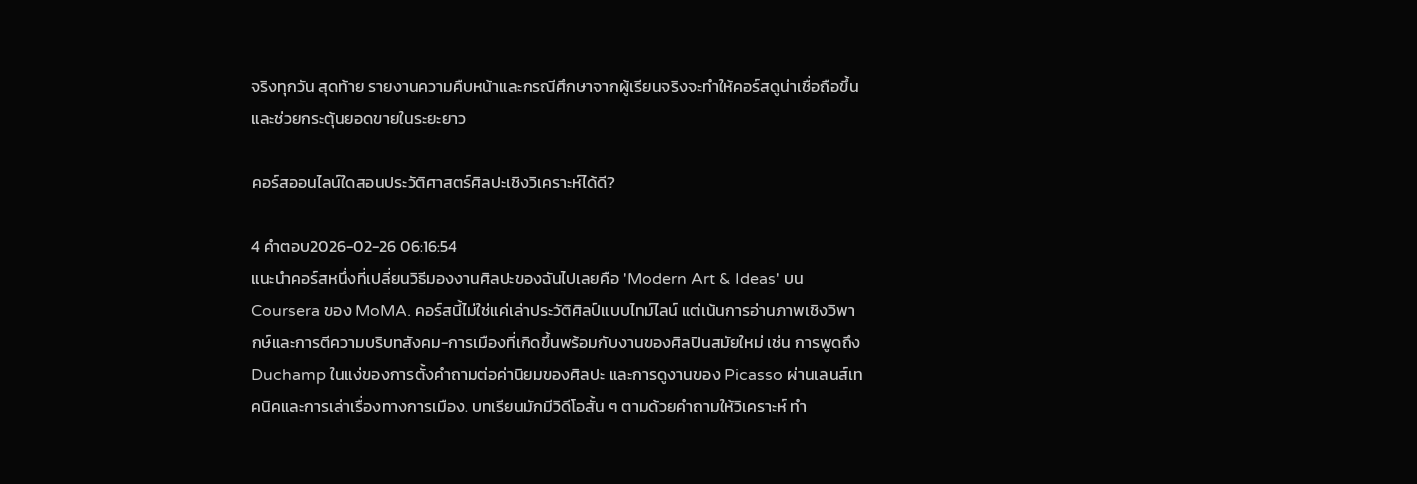จริงทุกวัน สุดท้าย รายงานความคืบหน้าและกรณีศึกษาจากผู้เรียนจริงจะทำให้คอร์สดูน่าเชื่อถือขึ้นและช่วยกระตุ้นยอดขายในระยะยาว

คอร์สออนไลน์ใดสอนประวัติศาสตร์ศิลปะเชิงวิเคราะห์ได้ดี?

4 คำตอบ2026-02-26 06:16:54
แนะนำคอร์สหนึ่งที่เปลี่ยนวิธีมองงานศิลปะของฉันไปเลยคือ 'Modern Art & Ideas' บน Coursera ของ MoMA. คอร์สนี้ไม่ใช่แค่เล่าประวัติศิลป์แบบไทม์ไลน์ แต่เน้นการอ่านภาพเชิงวิพากษ์และการตีความบริบทสังคม-การเมืองที่เกิดขึ้นพร้อมกับงานของศิลปินสมัยใหม่ เช่น การพูดถึง Duchamp ในแง่ของการตั้งคำถามต่อค่านิยมของศิลปะ และการดูงานของ Picasso ผ่านเลนส์เทคนิคและการเล่าเรื่องทางการเมือง. บทเรียนมักมีวิดีโอสั้น ๆ ตามด้วยคำถามให้วิเคราะห์ ทำ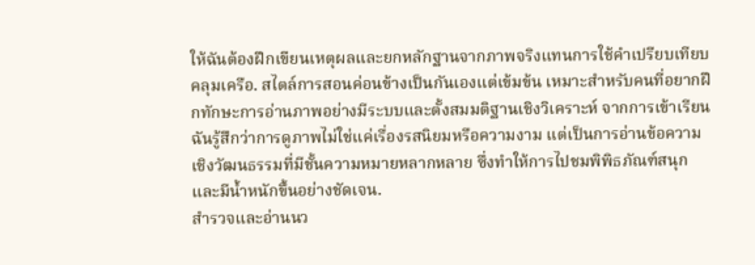ให้ฉันต้องฝึกเขียนเหตุผลและยกหลักฐานจากภาพจริงแทนการใช้คำเปรียบเทียบคลุมเครือ. สไตล์การสอนค่อนข้างเป็นกันเองแต่เข้มข้น เหมาะสำหรับคนที่อยากฝึกทักษะการอ่านภาพอย่างมีระบบและตั้งสมมติฐานเชิงวิเคราะห์ จากการเข้าเรียนฉันรู้สึกว่าการดูภาพไม่ใช่แค่เรื่องรสนิยมหรือความงาม แต่เป็นการอ่านข้อความเชิงวัฒนธรรมที่มีชั้นความหมายหลากหลาย ซึ่งทำให้การไปชมพิพิธภัณฑ์สนุกและมีน้ำหนักขึ้นอย่างชัดเจน.
สำรวจและอ่านนว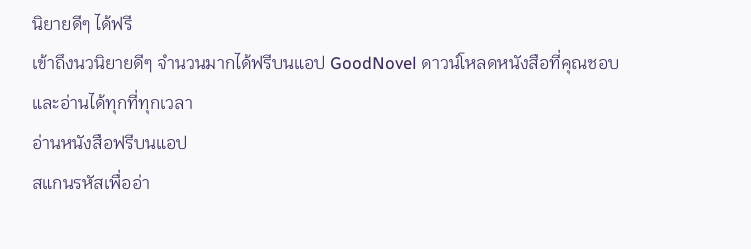นิยายดีๆ ได้ฟรี
เข้าถึงนวนิยายดีๆ จำนวนมากได้ฟรีบนแอป GoodNovel ดาวน์โหลดหนังสือที่คุณชอบและอ่านได้ทุกที่ทุกเวลา
อ่านหนังสือฟรีบนแอป
สแกนรหัสเพื่ออ่า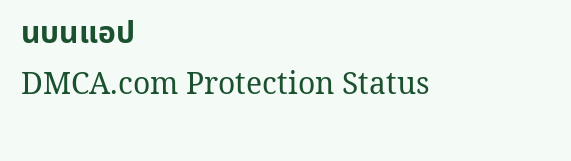นบนแอป
DMCA.com Protection Status